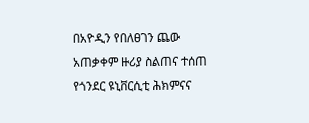በአዮዲን የበለፀገን ጨው አጠቃቀም ዙሪያ ስልጠና ተሰጠ
የጎንደር ዩኒቨርሲቲ ሕክምናና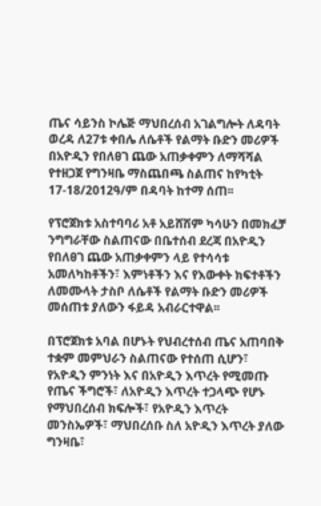ጤና ሳይንስ ኮሌጅ ማህበረሰብ አገልግሎት ለዳባት ወረዳ ለ27ቱ ቀበሌ ለሴቶች የልማት ቡድን መሪዎች በአዮዲን የበለፀገ ጨው አጠቃቀምን ለማሻሻል የተዘጋጀ የግንዛቤ ማስጨበጫ ስልጠና ከየካቲት 17-18/2012ዓ/ም በዳባት ከተማ ሰጠ፡፡

የፕሮጀክቱ አስተባባሪ አቶ አይሸሽም ካሳሁን በመክፈቻ ንግግራቸው ስልጠናው በቤተሰብ ደረጃ በአዮዲን የበለፀገ ጨው አጠቃቀምን ላይ የተሳሳቱ አመለካከቶችን፣ እምነቶችን እና የእውቀት ክፍተቶችን ለመሙላት ታስቦ ለሴቶች የልማት ቡድን መሪዎች መሰጠቱ ያለውን ፋይዳ አብራርተዋል፡፡

በፕሮጀክቱ አባል በሆኑት የህብረተሰብ ጤና አጠባበቅ ተቋም መምህራን ስልጠናው የተሰጠ ሲሆን፣ የአዮዲን ምንነት እና በአዮዲን እጥረት የሚመጡ የጤና ችግሮች፣ ለአዮዲን እጥረት ተጋላጭ የሆኑ የማህበረሰብ ክፍሎች፣ የአዮዲን እጥረት መንስኤዎች፣ ማህበረሰቡ ስለ አዮዲን እጥረት ያለው ግንዛቤ፣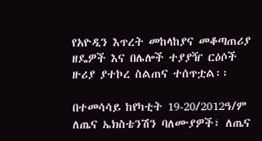የአዮዲን እጥረት መከላከያና መቆጣጠሪያ ዘዴዎች እና በሌሎች ተያያዥ ርዕሶች ዙሪያ ያተኮረ ስልጠና ተሰጥቷል፡፡

በተመሳሳይ ከየካቲት 19-20/2012ዓ/ም ለጤና ኤክስቴንሽን ባለሙያዎች፣ ለጤና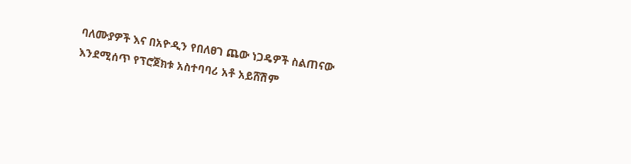ባለሙያዎች እና በአዮዲን የበለፀገ ጨው ነጋዴዎች ስልጠናው እንደሚሰጥ የፕሮጀክቱ አስተባባሪ አቶ አይሸሽም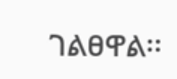ገልፀዋል፡፡